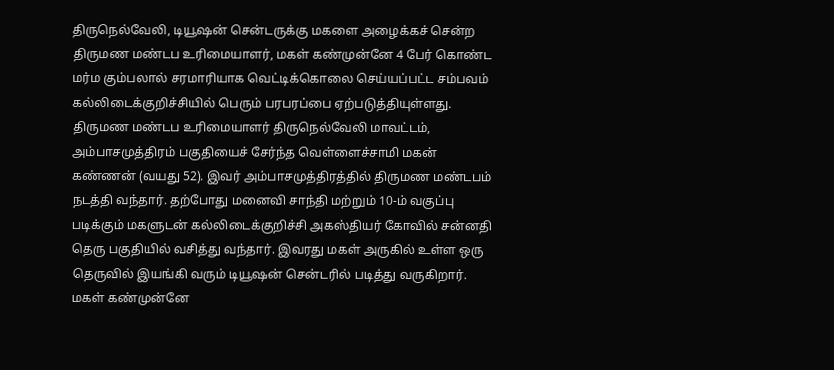திருநெல்வேலி, டியூஷன் சென்டருக்கு மகளை அழைக்கச் சென்ற திருமண மண்டப உரிமையாளர், மகள் கண்முன்னே 4 பேர் கொண்ட மர்ம கும்பலால் சரமாரியாக வெட்டிக்கொலை செய்யப்பட்ட சம்பவம் கல்லிடைக்குறிச்சியில் பெரும் பரபரப்பை ஏற்படுத்தியுள்ளது. திருமண மண்டப உரிமையாளர் திருநெல்வேலி மாவட்டம், அம்பாசமுத்திரம் பகுதியைச் சேர்ந்த வெள்ளைச்சாமி மகன் கண்ணன் (வயது 52). இவர் அம்பாசமுத்திரத்தில் திருமண மண்டபம் நடத்தி வந்தார். தற்போது மனைவி சாந்தி மற்றும் 10-ம் வகுப்பு படிக்கும் மகளுடன் கல்லிடைக்குறிச்சி அகஸ்தியர் கோவில் சன்னதி தெரு பகுதியில் வசித்து வந்தார். இவரது மகள் அருகில் உள்ள ஒரு தெருவில் இயங்கி வரும் டியூஷன் சென்டரில் படித்து வருகிறார். மகள் கண்முன்னே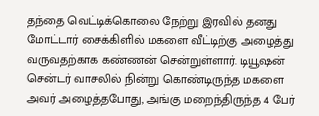தந்தை வெட்டிக்கொலை நேற்று இரவில் தனது மோட்டார் சைக்கிளில் மகளை வீட்டிற்கு அழைத்து வருவதற்காக கண்ணன் சென்றுள்ளார். டியூஷன் சென்டர் வாசலில் நின்று கொண்டிருந்த மகளை அவர் அழைத்தபோது, அங்கு மறைந்திருந்த 4 பேர்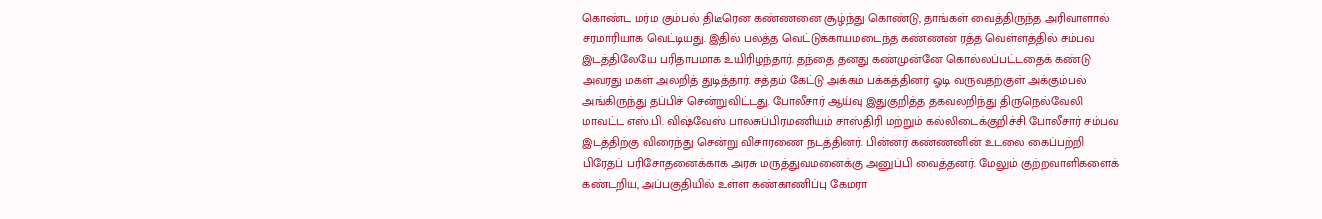கொண்ட மர்ம கும்பல் திடீரென கண்ணனை சூழ்ந்து கொண்டு, தாங்கள் வைத்திருந்த அரிவாளால் சரமாரியாக வெட்டியது. இதில் பலத்த வெட்டுக்காயமடைந்த கண்ணன் ரத்த வெள்ளத்தில் சம்பவ இடத்திலேயே பரிதாபமாக உயிரிழந்தார். தந்தை தனது கண்முன்னே கொல்லப்பட்டதைக் கண்டு அவரது மகள் அலறித் துடித்தார். சத்தம் கேட்டு அக்கம் பக்கத்தினர் ஓடி வருவதற்குள் அக்கும்பல் அங்கிருந்து தப்பிச் சென்றுவிட்டது. போலீசார் ஆய்வு இதுகுறித்த தகவலறிந்து திருநெல்வேலி மாவட்ட எஸ்.பி. விஷ்வேஸ் பாலசுப்பிரமணியம் சாஸ்திரி மற்றும் கல்லிடைக்குறிச்சி போலீசார் சம்பவ இடத்திற்கு விரைந்து சென்று விசாரணை நடத்தினர். பின்னர் கண்ணனின் உடலை கைப்பற்றி பிரேதப் பரிசோதனைக்காக அரசு மருத்துவமனைக்கு அனுப்பி வைத்தனர். மேலும் குற்றவாளிகளைக் கண்டறிய, அப்பகுதியில் உள்ள கண்காணிப்பு கேமரா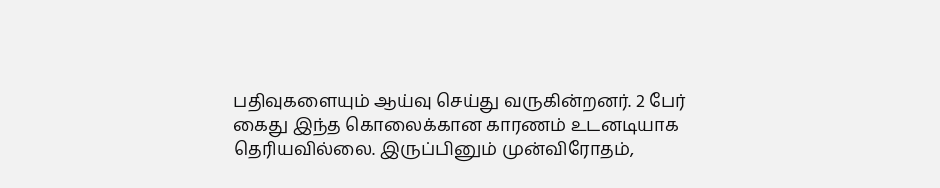பதிவுகளையும் ஆய்வு செய்து வருகின்றனர். 2 பேர் கைது இந்த கொலைக்கான காரணம் உடனடியாக தெரியவில்லை. இருப்பினும் முன்விரோதம்,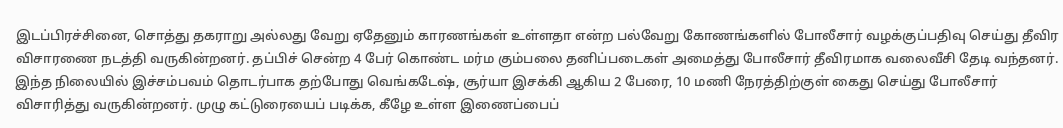இடப்பிரச்சினை, சொத்து தகராறு அல்லது வேறு ஏதேனும் காரணங்கள் உள்ளதா என்ற பல்வேறு கோணங்களில் போலீசார் வழக்குப்பதிவு செய்து தீவிர விசாரணை நடத்தி வருகின்றனர். தப்பிச் சென்ற 4 பேர் கொண்ட மர்ம கும்பலை தனிப்படைகள் அமைத்து போலீசார் தீவிரமாக வலைவீசி தேடி வந்தனர். இந்த நிலையில் இச்சம்பவம் தொடர்பாக தற்போது வெங்கடேஷ், சூர்யா இசக்கி ஆகிய 2 பேரை, 10 மணி நேரத்திற்குள் கைது செய்து போலீசார் விசாரித்து வருகின்றனர். முழு கட்டுரையைப் படிக்க, கீழே உள்ள இணைப்பைப்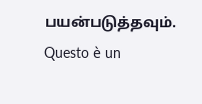பயன்படுத்தவும்.
Questo è un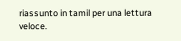riassunto in tamil per una lettura veloce.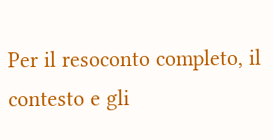Per il resoconto completo, il contesto e gli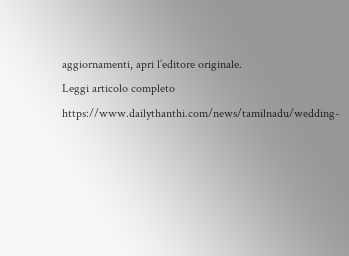aggiornamenti, apri l’editore originale.
Leggi articolo completo
https://www.dailythanthi.com/news/tamilnadu/wedding-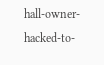hall-owner-hacked-to-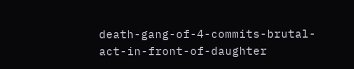death-gang-of-4-commits-brutal-act-in-front-of-daughter